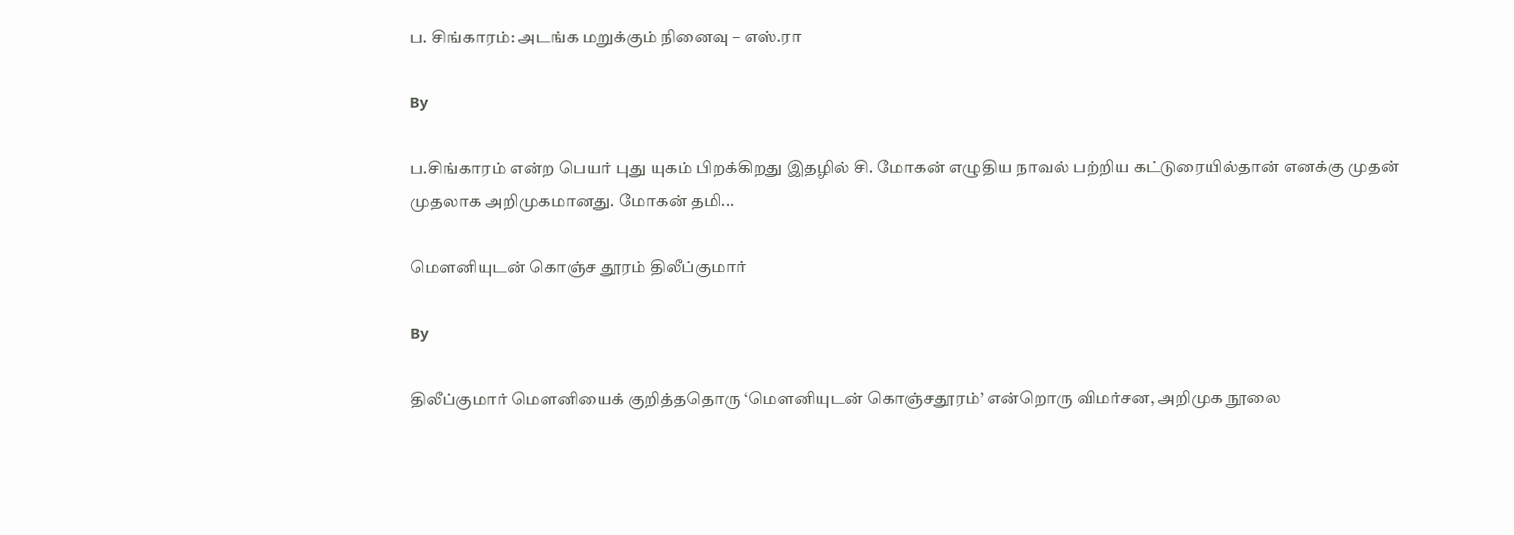ப. சிங்காரம்: அடங்க மறுக்கும் நினைவு – எஸ்.ரா

By

ப.சிங்காரம் என்ற பெயர் புது யுகம் பிறக்கிறது இதழில் சி. மோகன் எழுதிய நாவல் பற்றிய கட்டுரையில்தான் எனக்கு முதன் முதலாக அறிமுகமானது. மோகன் தமி...

மெளனியுடன் கொஞ்ச தூரம் திலீப்குமார்

By

திலீப்குமார் மெளனியைக் குறித்ததொரு ‘மெளனியுடன் கொஞ்சதூரம்’ என்றொரு விமர்சன, அறிமுக நூலை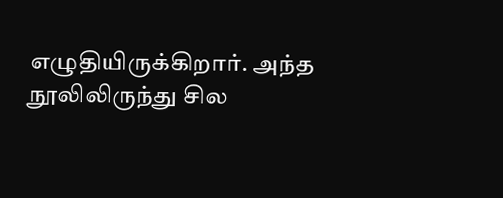எழுதியிருக்கிறார். அந்த நூலிலிருந்து சில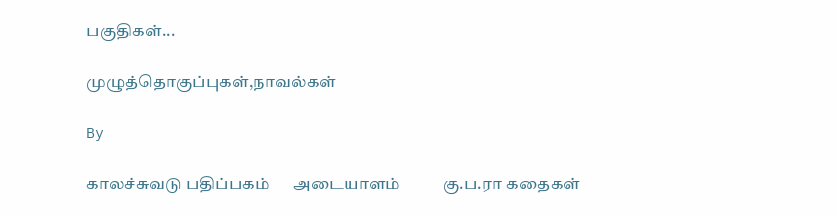பகுதிகள்...

முழுத்தொகுப்புகள்,நாவல்கள்

By

காலச்சுவடு பதிப்பகம்      அடையாளம்           கு.ப.ரா கதைகள்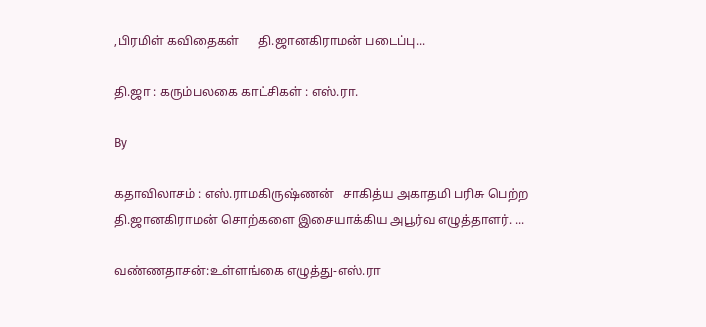,பிரமிள் கவிதைகள்      தி.ஜானகிராமன் படைப்பு...

தி.ஜா : கரும்பலகை காட்சிகள் : எஸ்.ரா.

By

கதாவிலாசம் : எஸ்.ராமகிருஷ்ணன்   சாகித்ய அகாதமி பரிசு பெற்ற தி.ஜானகிராமன் சொற்களை இசையாக்கிய அபூர்வ எழுத்தாளர். ...

வண்ணதாசன்:உள்ளங்கை எழுத்து-எஸ்.ரா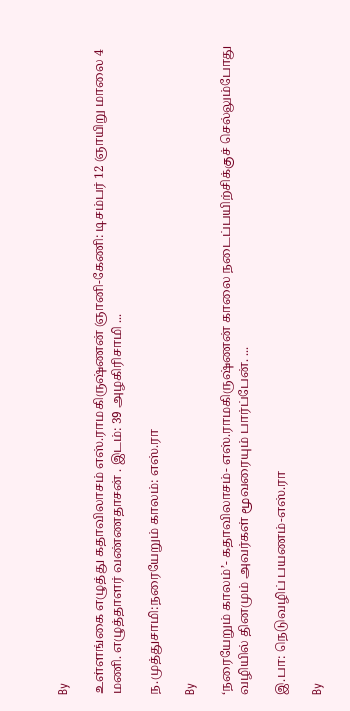By

உள்ளங்கை எழுத்து கதாவிலாசம் எஸ்.ராமகிருஷ்ணன் ஞானி-கேணி: டிசம்பர் 12 ஞாயிறு மாலை 4 மணி. எழுத்தாளர் வண்ணதாசன் . இடம்: 39 அழகிரிசாமி ...

ந.முத்துசாமி:நரையேறும் காலம்: எஸ்.ரா

By

‘நரையேறும் காலம்’- கதாவிலாசம்- எஸ்.ராமகிருஷ்ணன் காலை நடைப்பயிற்சிக்குச் செல்லும்போது வழியில் தினமும் அவர்கள் மூவரையும் பார்ப்பேன். ...

இ.பா: நெடுவழிப் பயணம்-எஸ்.ரா

By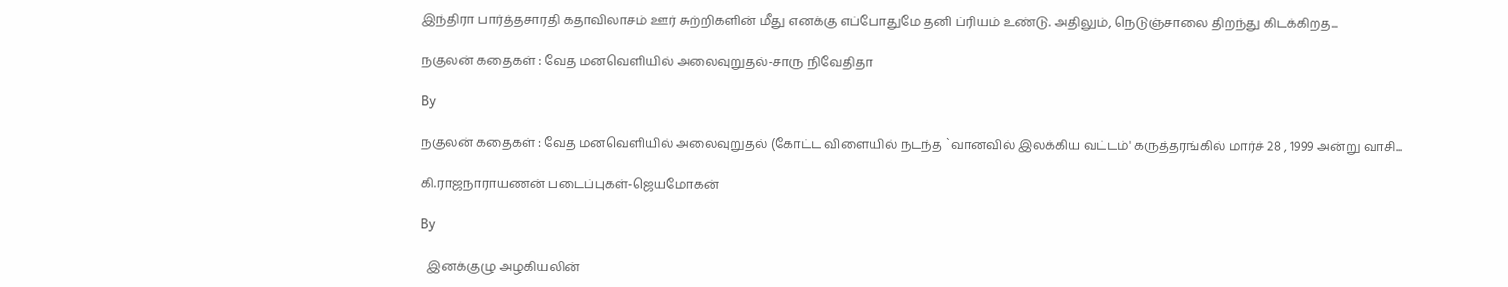இந்திரா பார்த்தசாரதி கதாவிலாசம் ஊர் சுற்றிகளின் மீது எனக்கு எப்போதுமே தனி ப்ரியம் உண்டு. அதிலும், நெடுஞ்சாலை திறந்து கிடக்கிறத...

நகுலன் கதைகள் : வேத மனவெளியில் அலைவுறுதல்-சாரு நிவேதிதா

By

நகுலன் கதைகள் : வேத மனவெளியில் அலைவுறுதல் (கோட்ட விளையில் நடந்த `வானவில் இலக்கிய வட்டம்' கருத்தரங்கில் மார்ச் 28 , 1999 அன்று வாசி...

கி.ராஜநாராயணன் படைப்புகள்-ஜெயமோகன்

By

  இனக்குழு அழகியலின்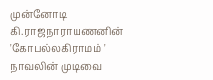முன்னோடி   கி.ராஜநாராயணனின் 'கோபல்லகிராமம் ' நாவலின் முடிவை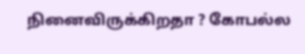நினைவிருக்கிறதா ? கோபல்ல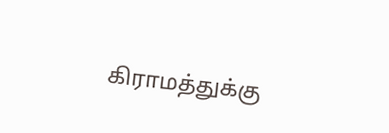கிராமத்துக்கு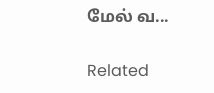மேல் வ...

Related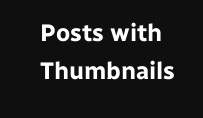Posts with Thumbnails